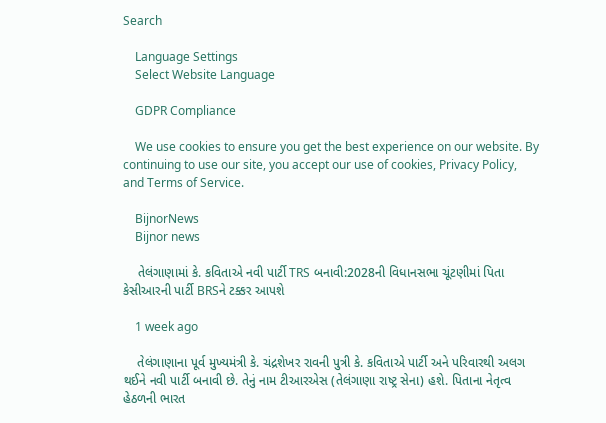Search

    Language Settings
    Select Website Language

    GDPR Compliance

    We use cookies to ensure you get the best experience on our website. By continuing to use our site, you accept our use of cookies, Privacy Policy, and Terms of Service.

    BijnorNews
    Bijnor news

    તેલંગાણામાં કે. કવિતાએ નવી પાર્ટી TRS બનાવી:2028ની વિધાનસભા ચૂંટણીમાં પિતા કેસીઆરની પાર્ટી BRSને ટક્કર આપશે

    1 week ago

    તેલંગાણાના પૂર્વ મુખ્યમંત્રી કે. ચંદ્રશેખર રાવની પુત્રી કે. કવિતાએ પાર્ટી અને પરિવારથી અલગ થઈને નવી પાર્ટી બનાવી છે. તેનું નામ ટીઆરએસ (તેલંગાણા રાષ્ટ્ર સેના) હશે. પિતાના નેતૃત્વ હેઠળની ભારત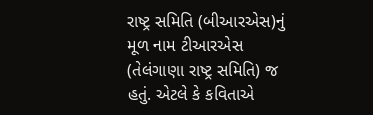રાષ્ટ્ર સમિતિ (બીઆરએસ)નું મૂળ નામ ટીઆરએસ (તેલંગાણા રાષ્ટ્ર સમિતિ) જ હતું. એટલે કે કવિતાએ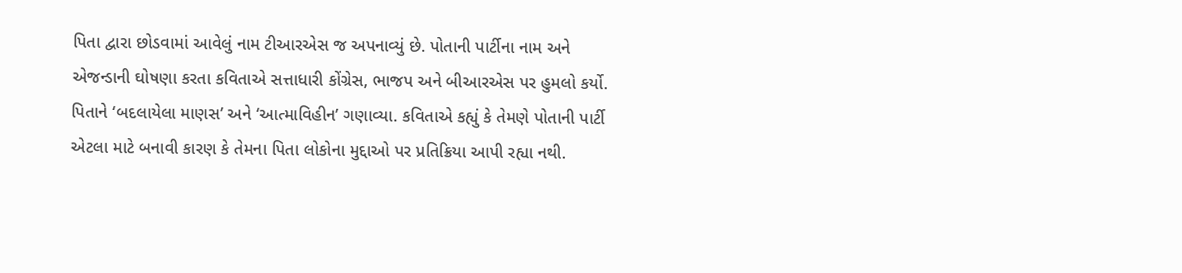પિતા દ્વારા છોડવામાં આવેલું નામ ટીઆરએસ જ અપનાવ્યું છે. પોતાની પાર્ટીના નામ અને એજન્ડાની ઘોષણા કરતા કવિતાએ સત્તાધારી કોંગ્રેસ, ભાજપ અને બીઆરએસ પર હુમલો કર્યો. પિતાને ‘બદલાયેલા માણસ’ અને ‘આત્માવિહીન’ ગણાવ્યા. કવિતાએ કહ્યું કે તેમણે પોતાની પાર્ટી એટલા માટે બનાવી કારણ કે તેમના પિતા લોકોના મુદ્દાઓ પર પ્રતિક્રિયા આપી રહ્યા નથી.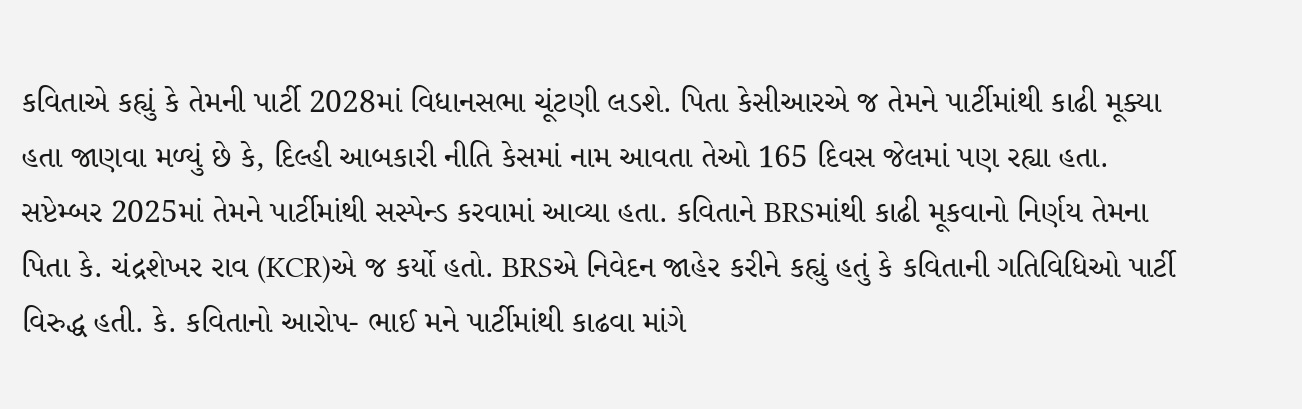કવિતાએ કહ્યું કે તેમની પાર્ટી 2028માં વિધાનસભા ચૂંટણી લડશે. પિતા કેસીઆરએ જ તેમને પાર્ટીમાંથી કાઢી મૂક્યા હતા જાણવા મળ્યું છે કે, દિલ્હી આબકારી નીતિ કેસમાં નામ આવતા તેઓ 165 દિવસ જેલમાં પણ રહ્યા હતા. સપ્ટેમ્બર 2025માં તેમને પાર્ટીમાંથી સસ્પેન્ડ કરવામાં આવ્યા હતા. કવિતાને BRSમાંથી કાઢી મૂકવાનો નિર્ણય તેમના પિતા કે. ચંદ્રશેખર રાવ (KCR)એ જ કર્યો હતો. BRSએ નિવેદન જાહેર કરીને કહ્યું હતું કે કવિતાની ગતિવિધિઓ પાર્ટી વિરુદ્ધ હતી. કે. કવિતાનો આરોપ- ભાઈ મને પાર્ટીમાંથી કાઢવા માંગે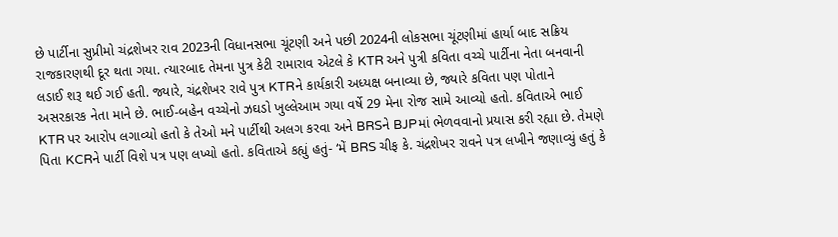છે પાર્ટીના સુપ્રીમો ચંદ્રશેખર રાવ 2023ની વિધાનસભા ચૂંટણી અને પછી 2024ની લોકસભા ચૂંટણીમાં હાર્યા બાદ સક્રિય રાજકારણથી દૂર થતા ગયા. ત્યારબાદ તેમના પુત્ર કેટી રામારાવ એટલે કે KTR અને પુત્રી કવિતા વચ્ચે પાર્ટીના નેતા બનવાની લડાઈ શરૂ થઈ ગઈ હતી. જ્યારે, ચંદ્રશેખર રાવે પુત્ર KTRને કાર્યકારી અધ્યક્ષ બનાવ્યા છે, જ્યારે કવિતા પણ પોતાને અસરકારક નેતા માને છે. ભાઈ-બહેન વચ્ચેનો ઝઘડો ખુલ્લેઆમ ગયા વર્ષે 29 મેના રોજ સામે આવ્યો હતો. કવિતાએ ભાઈ KTR પર આરોપ લગાવ્યો હતો કે તેઓ મને પાર્ટીથી અલગ કરવા અને BRSને BJPમાં ભેળવવાનો પ્રયાસ કરી રહ્યા છે. તેમણે પિતા KCRને પાર્ટી વિશે પત્ર પણ લખ્યો હતો. કવિતાએ કહ્યું હતું- ‘મેં BRS ચીફ કે. ચંદ્રશેખર રાવને પત્ર લખીને જણાવ્યું હતું કે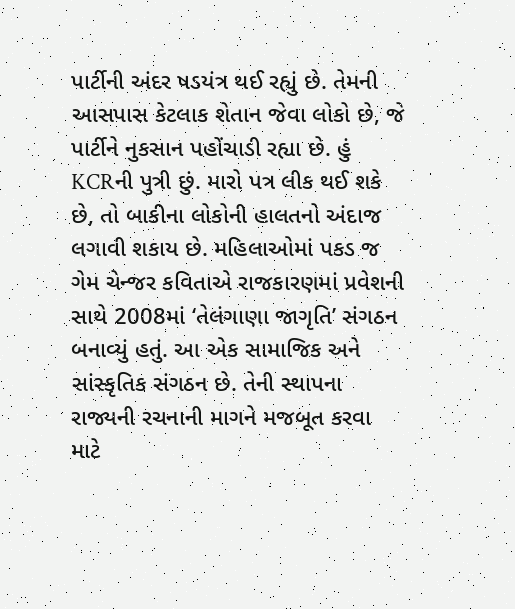પાર્ટીની અંદર ષડયંત્ર થઈ રહ્યું છે. તેમની આસપાસ કેટલાક શેતાન જેવા લોકો છે, જે પાર્ટીને નુકસાન પહોંચાડી રહ્યા છે. હું KCRની પુત્રી છું. મારો પત્ર લીક થઈ શકે છે, તો બાકીના લોકોની હાલતનો અંદાજ લગાવી શકાય છે. મહિલાઓમાં પકડ જ ગેમ ચેન્જર કવિતાએ રાજકારણમાં પ્રવેશની સાથે 2008માં ‘તેલંગાણા જાગૃતિ’ સંગઠન બનાવ્યું હતું. આ એક સામાજિક અને સાંસ્કૃતિક સંગઠન છે. તેની સ્થાપના રાજ્યની રચનાની માગને મજબૂત કરવા માટે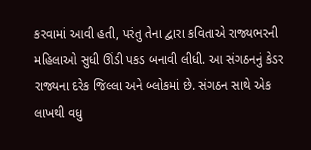કરવામાં આવી હતી, પરંતુ તેના દ્વારા કવિતાએ રાજ્યભરની મહિલાઓ સુધી ઊંડી પકડ બનાવી લીધી. આ સંગઠનનું કેડર રાજ્યના દરેક જિલ્લા અને બ્લોકમાં છે. સંગઠન સાથે એક લાખથી વધુ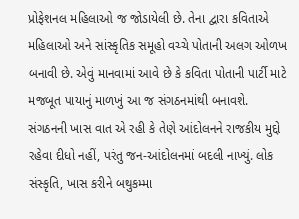પ્રોફેશનલ મહિલાઓ જ જોડાયેલી છે. તેના દ્વારા કવિતાએ મહિલાઓ અને સાંસ્કૃતિક સમૂહો વચ્ચે પોતાની અલગ ઓળખ બનાવી છે. એવું માનવામાં આવે છે કે કવિતા પોતાની પાર્ટી માટે મજબૂત પાયાનું માળખું આ જ સંગઠનમાંથી બનાવશે. સંગઠનની ખાસ વાત એ રહી કે તેણે આંદોલનને રાજકીય મુદ્દો રહેવા દીધો નહીં, પરંતુ જન-આંદોલનમાં બદલી નાખ્યું. લોક સંસ્કૃતિ, ખાસ કરીને બથુકમ્મા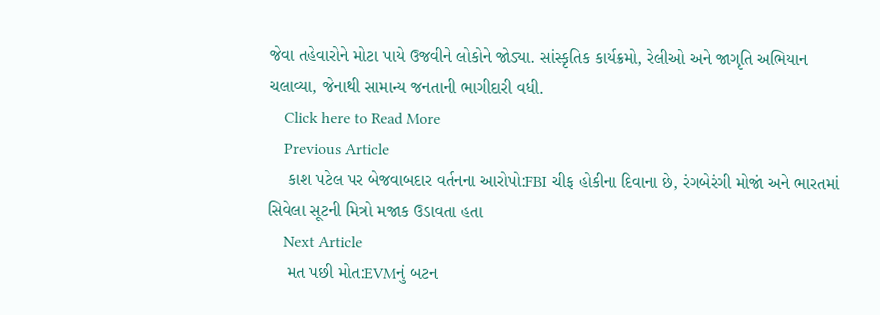જેવા તહેવારોને મોટા પાયે ઉજવીને લોકોને જોડ્યા. સાંસ્કૃતિક કાર્યક્રમો, રેલીઓ અને જાગૃતિ અભિયાન ચલાવ્યા, જેનાથી સામાન્ય જનતાની ભાગીદારી વધી.
    Click here to Read More
    Previous Article
    કાશ પટેલ પર બેજવાબદાર વર્તનના આરોપો:FBI ચીફ હોકીના દિવાના છે, રંગબેરંગી મોજાં અને ભારતમાં સિવેલા સૂટની મિત્રો મજાક ઉડાવતા હતા
    Next Article
    મત પછી મોત:EVMનું બટન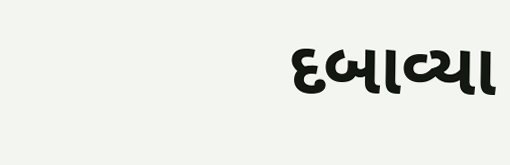દબાવ્યા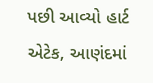પછી આવ્યો હાર્ટ એટેક, આણંદમાં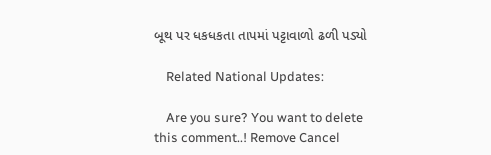બૂથ પર ધકધકતા તાપમાં પટ્ટાવાળો ઢળી પડ્યો

    Related National Updates:

    Are you sure? You want to delete this comment..! Remove Cancel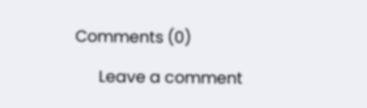Comments (0)

      Leave a comment